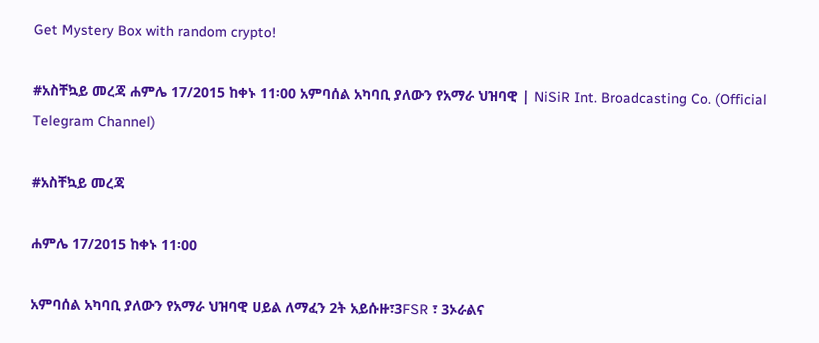Get Mystery Box with random crypto!

#አስቸኳይ መረጃ ሐምሌ 17/2015 ከቀኑ 11፡00 አምባሰል አካባቢ ያለውን የአማራ ህዝባዊ | NiSiR Int. Broadcasting Co. (Official Telegram Channel)

#አስቸኳይ መረጃ

ሐምሌ 17/2015 ከቀኑ 11፡00

አምባሰል አካባቢ ያለውን የአማራ ህዝባዊ ሀይል ለማፈን 2ት አይሱዙ፣3FSR ፣ 3ኦራልና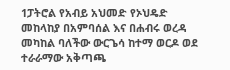1ፓትሮል የአብይ አህመድ የኦህዴድ መከላከያ በአምባሰል እና በሐብሩ ወረዳ መካከል ባለችው ውርጌሳ ከተማ ወርዶ ወደ ተራራማው አቅጣጫ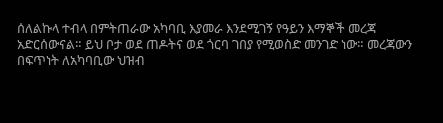ሰለልኩላ ተብላ በምትጠራው አካባቢ እያመራ እንደሚገኝ የዓይን እማኞች መረጃ አድርሰውናል። ይህ ቦታ ወደ ጠዶትና ወደ ጎርባ ገበያ የሚወስድ መንገድ ነው። መረጃውን በፍጥነት ለአካባቢው ህዝብ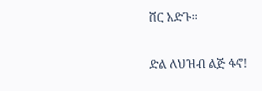ሸር አድጉ።

ድል ለህዝብ ልጅ ፋኖ!